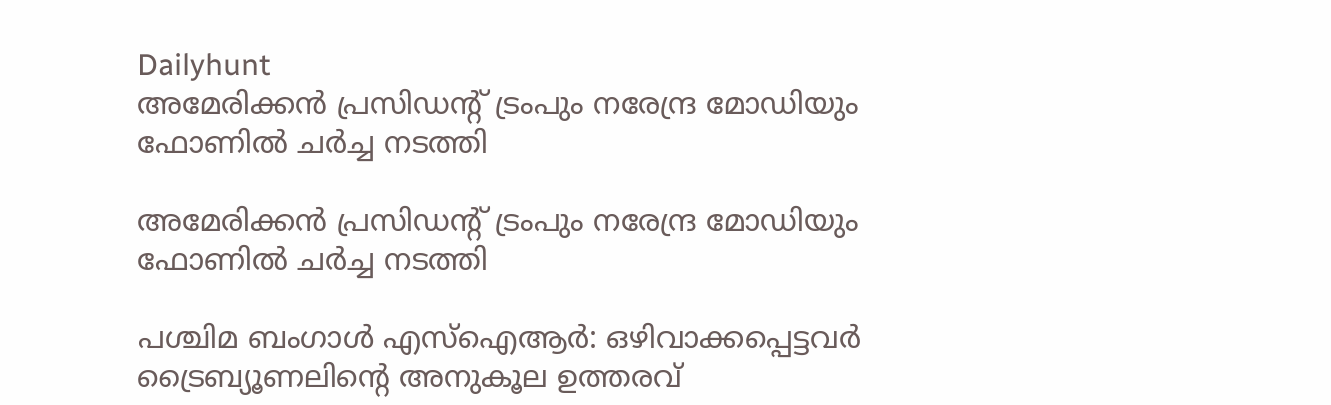Dailyhunt
അമേരിക്കന്‍ പ്രസിഡന്റ് ട്രംപും നരേന്ദ്ര മോഡിയും ഫോണില്‍ ചര്‍ച്ച നടത്തി

അമേരിക്കന്‍ പ്രസിഡന്റ് ട്രംപും നരേന്ദ്ര മോഡിയും ഫോണില്‍ ചര്‍ച്ച നടത്തി

പശ്ചിമ ബംഗാള്‍ എസ്‌ഐആര്‍: ഒഴിവാക്കപ്പെട്ടവര്‍ ട്രൈബ്യൂണലിന്റെ അനുകൂല ഉത്തരവ്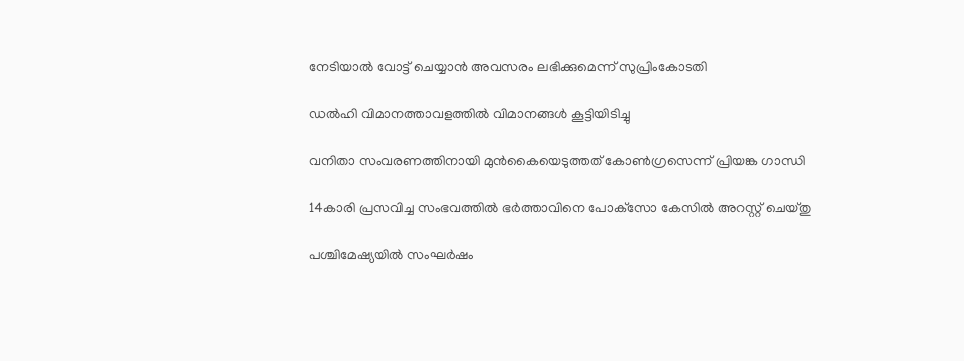നേടിയാല്‍ വോട്ട് ചെയ്യാന്‍ അവസരം ലഭിക്കുമെന്ന് സുപ്രിംകോടതി

ഡല്‍ഹി വിമാനത്താവളത്തില്‍ വിമാനങ്ങള്‍ കൂട്ടിയിടിച്ചു

വനിതാ സംവരണത്തിനായി മുന്‍കൈയെടുത്തത് കോണ്‍ഗ്രസെന്ന് പ്രിയങ്ക ഗാന്ധി

14കാരി പ്രസവിച്ച സംഭവത്തില്‍ ഭര്‍ത്താവിനെ പോക്‌സോ കേസില്‍ അറസ്റ്റ് ചെയ്തു

പശ്ചിമേഷ്യയില്‍ സംഘര്‍ഷം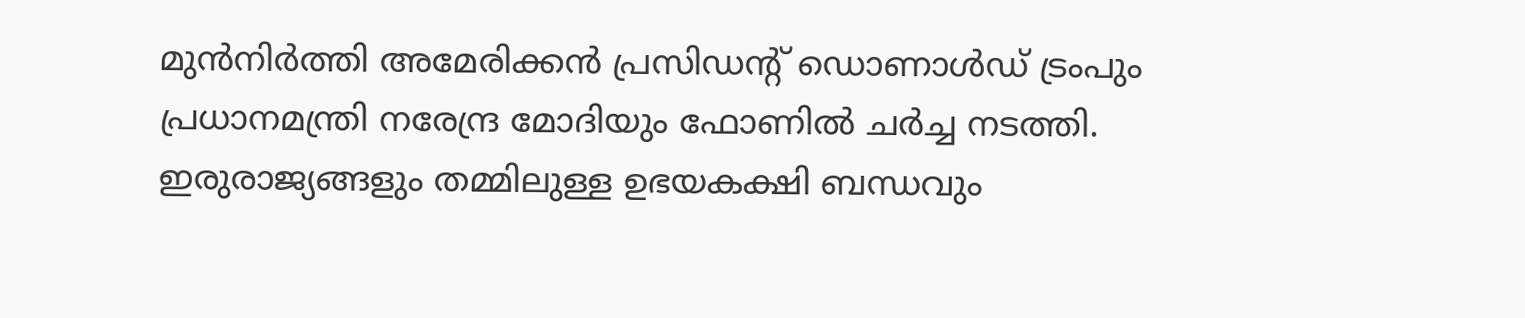മുന്‍നിര്‍ത്തി അമേരിക്കന്‍ പ്രസിഡന്റ് ഡൊണാള്‍ഡ് ട്രംപും പ്രധാനമന്ത്രി നരേന്ദ്ര മോദിയും ഫോണില്‍ ചര്‍ച്ച നടത്തി. ഇരുരാജ്യങ്ങളും തമ്മിലുള്ള ഉഭയകക്ഷി ബന്ധവും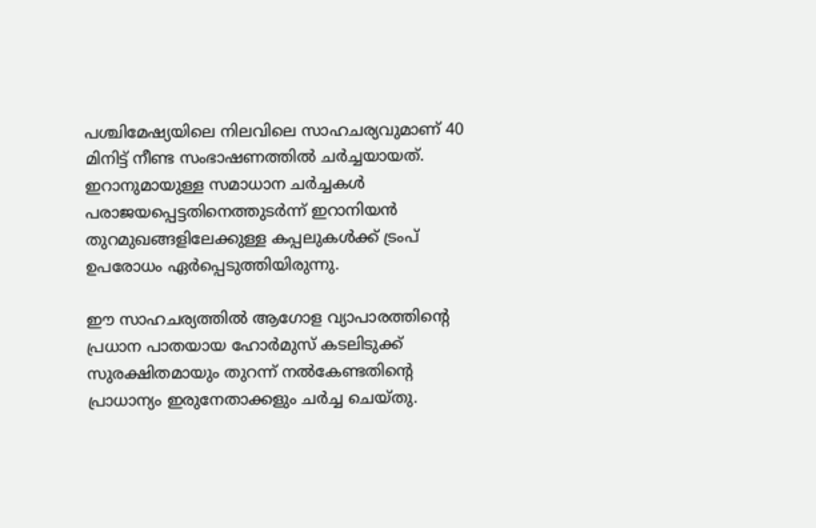പശ്ചിമേഷ്യയിലെ നിലവിലെ സാഹചര്യവുമാണ് 40 മിനിട്ട് നീണ്ട സംഭാഷണത്തില്‍ ചര്‍ച്ചയായത്. ഇറാനുമായുള്ള സമാധാന ചര്‍ച്ചകള്‍ പരാജയപ്പെട്ടതിനെത്തുടര്‍ന്ന് ഇറാനിയന്‍ തുറമുഖങ്ങളിലേക്കുള്ള കപ്പലുകള്‍ക്ക് ട്രംപ് ഉപരോധം ഏര്‍പ്പെടുത്തിയിരുന്നു.

ഈ സാഹചര്യത്തില്‍ ആഗോള വ്യാപാരത്തിന്റെ പ്രധാന പാതയായ ഹോര്‍മുസ് കടലിടുക്ക് സുരക്ഷിതമായും തുറന്ന് നല്‍കേണ്ടതിന്റെ പ്രാധാന്യം ഇരുനേതാക്കളും ചര്‍ച്ച ചെയ്തു.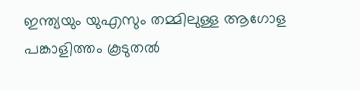ഇന്ത്യയും യുഎസും തമ്മിലുള്ള ആഗോള പങ്കാളിത്തം കൂടുതല്‍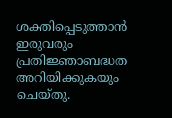ശക്തിപ്പെടുത്താന്‍ ഇരുവരും പ്രതിജ്ഞാബദ്ധത അറിയിക്കുകയും ചെയ്തു.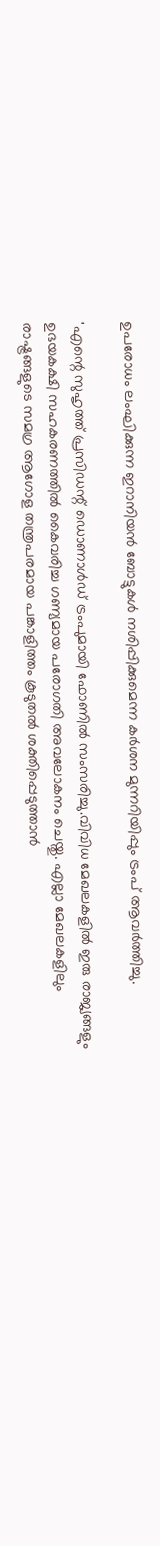ഉപരോധം ലംഘിക്കുന്ന ഇറാനിയന്‍ ബോട്ടുകള്‍ നശിപ്പിക്കുമെന്ന കര്‍ശന മുന്നറിയിപ്പും ട്രംപ് ആവര്‍ത്തിച്ചു.

'എന്റെ സുഹൃത്ത് പ്രസിഡന്റ് ഡൊണാള്‍ഡ് ട്രംപുമായി ഫോണില്‍ സംസരിച്ചു.വിവിധ മേഖലകളില്‍ ഇരു രാജ്യങ്ങളും ഉഭയകക്ഷി സഹകരണത്തില്‍ കൈവരിച്ച ഗണ്യമായ പരോഗതി അവലോകനം ചെയ്തു. എല്ലാ മേഖലകളിലും രാഷ്ട്രങ്ങളുടെ സമഗ്ര ആഗോള തന്ത്രപരമായ പങ്കാളിത്തം കൂടുതല്‍ ശക്തിപ്പെടുത്താന്‍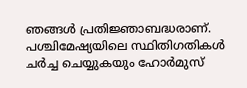ഞങ്ങള്‍ പ്രതിജ്ഞാബദ്ധരാണ്. പശ്ചിമേഷ്യയിലെ സ്ഥിതിഗതികള്‍ ചര്‍ച്ച ചെയ്യുകയും ഹോര്‍മുസ്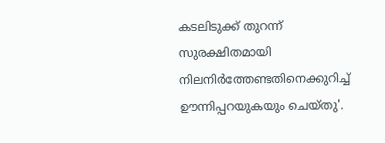കടലിടുക്ക് തുറന്ന് സുരക്ഷിതമായി നിലനിര്‍ത്തേണ്ടതിനെക്കുറിച്ച്‌ ഊന്നിപ്പറയുകയും ചെയ്തു'.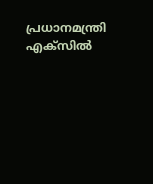പ്രധാനമന്ത്രി എക്‌സില്‍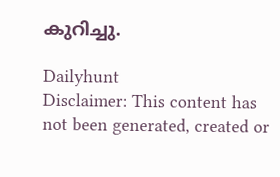കുറിച്ചു.

Dailyhunt
Disclaimer: This content has not been generated, created or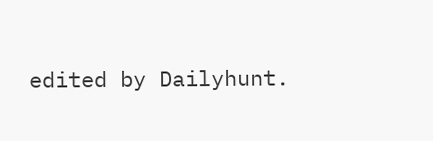edited by Dailyhunt.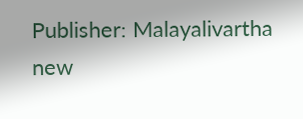Publisher: Malayalivartha new